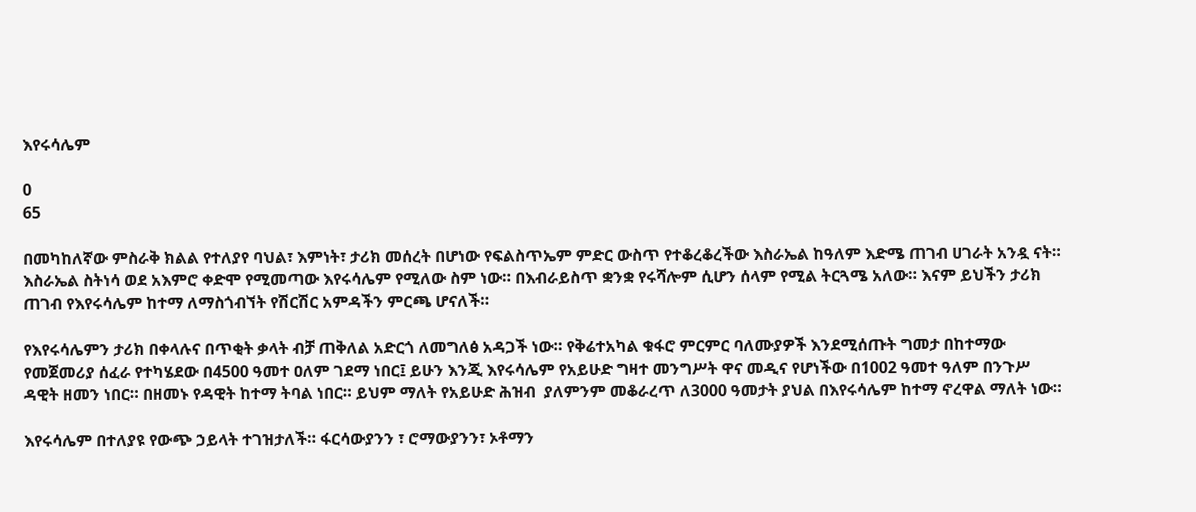እየሩሳሌም

0
65

በመካከለኛው ምስራቅ ክልል የተለያየ ባህል፣ እምነት፣ ታሪክ መሰረት በሆነው የፍልስጥኤም ምድር ውስጥ የተቆረቆረችው እስራኤል ከዓለም እድሜ ጠገብ ሀገራት አንዷ ናት። እስራኤል ስትነሳ ወደ አእምሮ ቀድሞ የሚመጣው እየሩሳሌም የሚለው ስም ነው። በእብራይስጥ ቋንቋ የሩሻሎም ሲሆን ሰላም የሚል ትርጓሜ አለው። እናም ይህችን ታሪክ ጠገብ የእየሩሳሌም ከተማ ለማስጎብኘት የሽርሽር አምዳችን ምርጫ ሆናለች።

የእየሩሳሌምን ታሪክ በቀላሉና በጥቂት ቃላት ብቻ ጠቅለል አድርጎ ለመግለፅ አዳጋች ነው። የቅሬተአካል ቁፋሮ ምርምር ባለሙያዎች እንደሚሰጡት ግመታ በከተማው የመጀመሪያ ሰፈራ የተካሄደው በ4500 ዓመተ ዐለም ገደማ ነበር፤ ይሁን እንጂ እየሩሳሌም የአይሁድ ግዛተ መንግሥት ዋና መዲና የሆነችው በ1002 ዓመተ ዓለም በንጉሥ ዳዊት ዘመን ነበር። በዘመኑ የዳዊት ከተማ ትባል ነበር። ይህም ማለት የአይሁድ ሕዝብ  ያለምንም መቆራረጥ ለ3000 ዓመታት ያህል በእየሩሳሌም ከተማ ኖረዋል ማለት ነው።

እየሩሳሌም በተለያዩ የውጭ ኃይላት ተገዝታለች። ፋርሳውያንን ፣ ሮማውያንን፣ ኦቶማን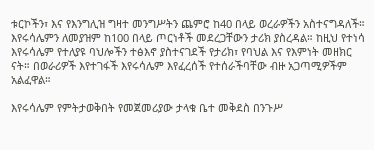ቱርኮችን፣ እና የእንግሊዝ ግዛተ መንግሥትን ጨምሮ ከ40 በላይ ወረራዎችን አስተናግዳለች። እየሩሳሌምን ለመያዝም ከ100 በላይ ጦርነቶች መደረጋቸውን ታሪክ ያስረዳል። ከዚህ የተነሳ እየሩሳሌም የተለያዩ ባህሎችን ተፅእኖ ያስተናገደች የታሪክ፣ የባህል እና የእምነት መዘክር ናት። በወራሪዎች እየተገፋች እየሩሳሌም እየፈረሰች የተሰራችባቸው ብዙ አጋጣሚዎችም አልፈዋል።

እየሩሳሌም የምትታወቅበት የመጀመሪያው ታላቁ ቤተ መቅደስ በንጉሥ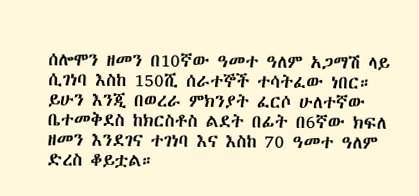ሰሎሞን ዘመን በ10ኛው ዓመተ ዓለም አጋማሽ ላይ ሲገነባ እስከ 150ሺ ሰራተኞች ተሳትፈው ነበር። ይሁን እንጂ በወረራ ምክንያት ፈርሶ ሁለተኛው ቤተመቅደስ ከክርስቶስ ልደት በፊት በ6ኛው ክፍለ ዘመን እንደገና ተገነባ እና እስከ 70 ዓመተ ዓለም ድረስ ቆይቷል።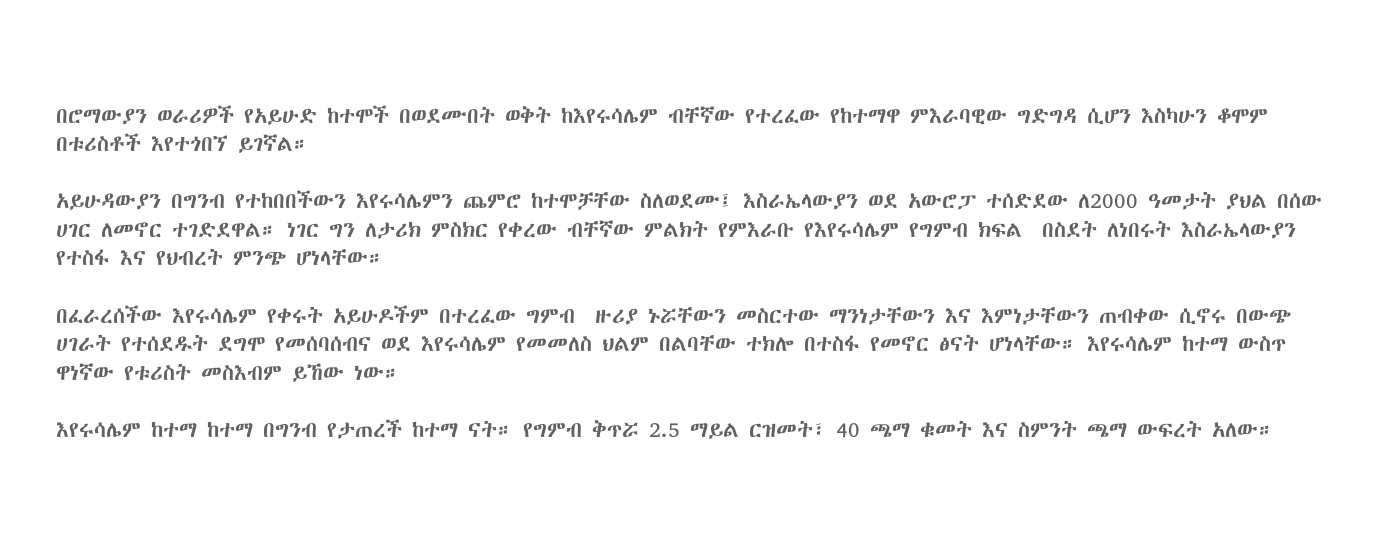በሮማውያን ወራሪዎች የአይሁድ ከተሞች በወደሙበት ወቅት ከእየሩሳሌም ብቸኛው የተረፈው የከተማዋ ምእራባዊው ግድግዳ ሲሆን እስካሁን ቆሞም በቱሪስቶች እየተጎበኘ ይገኛል።

አይሁዳውያን በግንብ የተከበበችውን እየሩሳሌምን ጨምሮ ከተሞቻቸው ስለወደሙ፤ እስራኤላውያን ወደ አውሮፓ ተሰድደው ለ2000 ዓመታት ያህል በሰው ሀገር ለመኖር ተገድደዋል። ነገር ግን ለታሪክ ምስክር የቀረው ብቸኛው ምልክት የምእራቡ የእየሩሳሌም የግምብ ክፍል  በስደት ለነበሩት እስራኤላውያን የተስፋ እና የህብረት ምንጭ ሆነላቸው።

በፈራረሰችው እየሩሳሌም የቀሩት አይሁዶችም በተረፈው ግምብ  ዙሪያ ኑሯቸውን መስርተው ማንነታቸውን እና እምነታቸውን ጠብቀው ሲኖሩ በውጭ ሀገራት የተሰደዱት ደግሞ የመሰባሰብና ወደ እየሩሳሌም የመመለስ ህልም በልባቸው ተክሎ በተስፋ የመኖር ፅናት ሆነላቸው። እየሩሳሌም ከተማ ውስጥ ዋነኛው የቱሪስት መስእብም ይኸው ነው።

እየሩሳሌም ከተማ ከተማ በግንብ የታጠረች ከተማ ናት። የግምብ ቅጥሯ 2.5 ማይል ርዝመት፣ 40 ጫማ ቁመት እና ስምንት ጫማ ውፍረት አለው።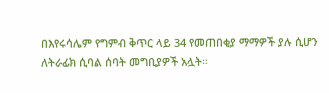በእየሩሳሌም የግምብ ቅጥር ላይ 34 የመጠበቂያ ማማዎች ያሉ ሲሆን ለትራፊክ ሲባል ሰባት መግቢያዎች አሏት።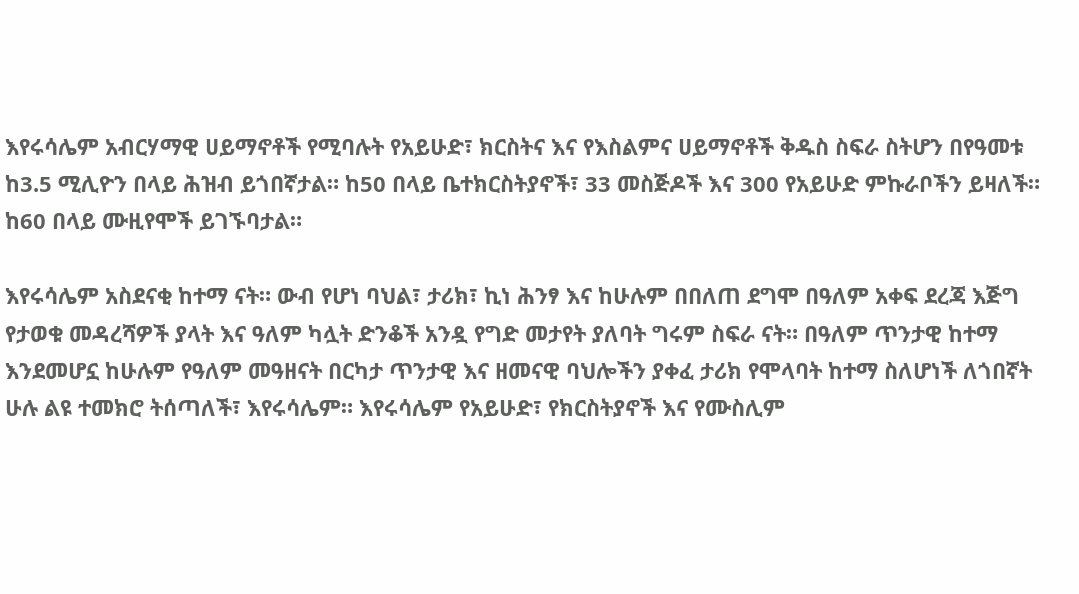እየሩሳሌም አብርሃማዊ ሀይማኖቶች የሚባሉት የአይሁድ፣ ክርስትና እና የእስልምና ሀይማኖቶች ቅዱስ ስፍራ ስትሆን በየዓመቱ ከ3.5 ሚሊዮን በላይ ሕዝብ ይጎበኛታል። ከ50 በላይ ቤተክርስትያኖች፣ 33 መስጅዶች እና 300 የአይሁድ ምኩራቦችን ይዛለች።  ከ60 በላይ ሙዚየሞች ይገኙባታል።

እየሩሳሌም አስደናቂ ከተማ ናት። ውብ የሆነ ባህል፣ ታሪክ፣ ኪነ ሕንፃ እና ከሁሉም በበለጠ ደግሞ በዓለም አቀፍ ደረጃ እጅግ የታወቁ መዳረሻዎች ያላት እና ዓለም ካሏት ድንቆች አንዷ የግድ መታየት ያለባት ግሩም ስፍራ ናት። በዓለም ጥንታዊ ከተማ እንደመሆኗ ከሁሉም የዓለም መዓዘናት በርካታ ጥንታዊ እና ዘመናዊ ባህሎችን ያቀፈ ታሪክ የሞላባት ከተማ ስለሆነች ለጎበኛት ሁሉ ልዩ ተመክሮ ትሰጣለች፣ እየሩሳሌም። እየሩሳሌም የአይሁድ፣ የክርስትያኖች እና የሙስሊም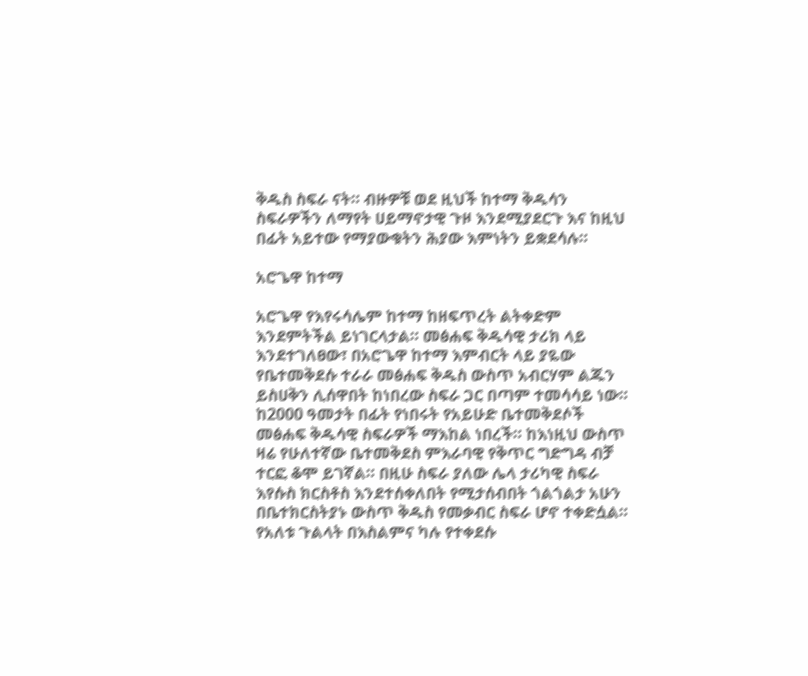ቅዱስ ስፍራ ናት። ብዙዎቹ ወደ ዚህች ከተማ ቅዱሳን ስፍራዎችን ለማየት ሀይማኖታዊ ጉዞ እንደሚያደርጉ እና ከዚህ በፊት አይተው የማያውቁትን ሕያው እምነትን ይቋደሳሉ።

አሮጌዋ ከተማ

አሮጌዋ የእየሩሳሌም ከተማ ከዘፍጥረት ልትቀድም እንደምትችል ይነገርላታል። መፅሐፍ ቅዱሳዊ ታሪክ ላይ እንደተገለፀው፣ በአሮጌዋ ከተማ እምብርት ላይ ያዬው የቤተመቅደሱ ተራራ መፅሐፍ ቅዱስ ውስጥ አብርሃም ልጁን ይስሀቅን ሊሰዋበት ከነበረው ስፍራ ጋር በጣም ተመሳሳይ ነው። ከ2000 ዓመታት በፊት የነበሩት የአይሁድ ቤተመቅደሶች መፅሐፍ ቅዱሳዊ ስፍራዎች ማእከል ነበረች። ከእነዚህ ውስጥ ዛሬ የሁለተኛው ቤተመቅደስ ምእራባዊ የቅጥር ግድግዳ ብቻ ተርፎ ቆሞ ይገኛል። በዚሁ ስፍራ ያለው ሌላ ታሪካዊ ስፍራ እየሱስ ክርስቶስ እንደተሰቀለበት የሚታሰብበት ጎልጎልታ አሁን በቤተክርስትያኑ ውስጥ ቅዱስ የመቃብር ስፍራ ሆኖ ተቀድሷል። የአለቱ ጉልላት በእስልምና ካሉ የተቀደሱ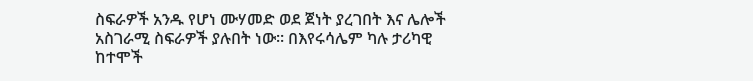ስፍራዎች አንዱ የሆነ ሙሃመድ ወደ ጀነት ያረገበት እና ሌሎች አስገራሚ ስፍራዎች ያሉበት ነው። በእየሩሳሌም ካሉ ታሪካዊ ከተሞች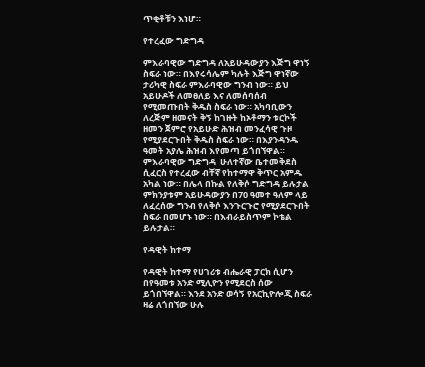ጥቂቶቹን እነሆ።

የተረፈው ግድግዳ

ምእራባዊው ግድግዳ ለአይሁዳውያን እጅግ ዋነኝ ስፍራ ነው። በእየሩሳሌም ካሉት እጅግ ዋነኛው ታሪካዊ ስፍራ ምእራባዊው ግንብ ነው። ይህ አይሁዶች ለመፀለይ እና ለመሰባሰብ የሚመጡበት ቅዱስ ስፍራ ነው። አካባቢውን ለረጅም ዘመናት ቅኝ ከገዙት ከኦቶማን ቱርኮች ዘመን ጀምሮ የአይሁድ ሕዝብ መንፈሳዊ ጉዞ የሚያደርጉበት ቅዱስ ስፍራ ነው። በእያንዳንዱ ዓመት አያሌ ሕዝብ እየመጣ ይጎበኘዋል። ምእራባዊው ግድግዳ  ሁለተኛው ቤተመቅደስ ሲፈርስ የተረፈው ብቸኛ የከተማዋ ቅጥር አምዱ አካል ነው። በሌላ በኩል የለቅሶ ግድግዳ ይሉታል ምክንያቱም አይሁዳውያን በ70 ዓመተ ዓለም ላይ ለፈረሰው ግንብ የለቅሶ እንጉርጉሮ የሚያደርጉበት ስፍራ በመሆኑ ነው። በእብራይስጥም ኮቴል ይሉታል።

የዳዊት ከተማ

የዳዊት ከተማ የሀገሪቱ ብሔራዊ ፓርክ ሲሆን በየዓመቱ አንድ ሚሊዮን የሚደርስ ሰው ይጎበኘዋል። እንደ አንድ ወሳኝ የአርኪዮሎጂ ስፍራ ዛሬ ለጎበኘው ሁሉ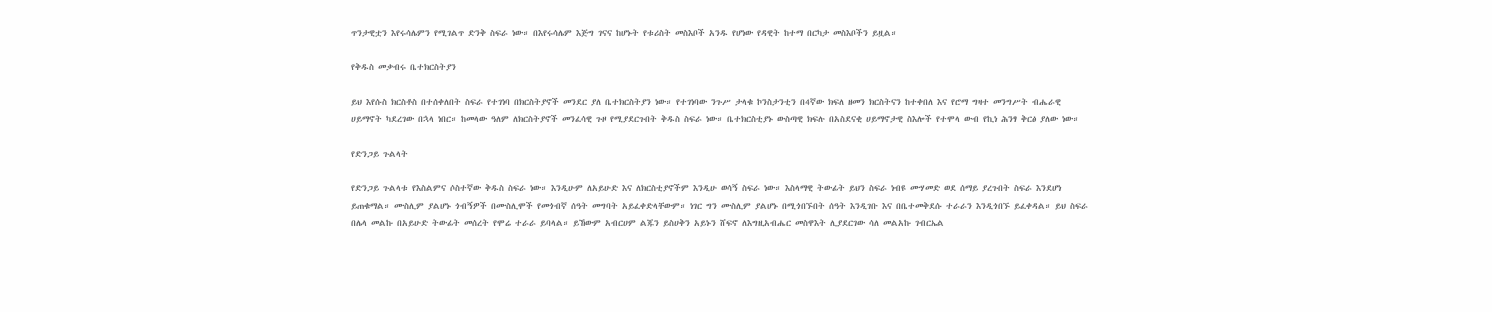ጥንታዊቷን እየሩሳሌምን የሚገልጥ ድንቅ ስፍራ ነው። በእየሩሳሌም እጅግ ገናና ከሆኑት የቱሪስት መስእቦች አንዱ የሆነው የዳዊት ከተማ በርካታ መስእቦችን ይዟል።

የቅዱስ መቃብሩ ቤተክርስትያን

ይህ እየሱስ ክርስቶስ በተሰቀለበት ስፍራ የተገነባ በክርስትያኖች መንደር ያለ ቤተክርስትያን ነው። የተገነባው ንጉሥ ታላቁ ኮንስታንቲን በ4ኛው ክፍለ ዘመን ክርስትናን ከተቀበለ እና የሮማ ግዛተ መንግሥት ብሔራዊ ሀይማኖት ካደረገው በኋላ ነበር። ከመላው ዓለም ለክርስትያኖች መንፈሳዊ ጉዞ የሚያደርጉበት ቅዱስ ስፍራ ነው። ቤተክርስቲያኑ ውስጣዊ ክፍሉ በአስደናቂ ሀይማኖታዊ ስእሎች የተሞላ ውብ የኪነ ሕንፃ ቅርፅ ያለው ነው።

የድንጋይ ጉልላት

የድንጋይ ጉልላቱ የእስልምና ሶስተኛው ቅዱስ ስፍራ ነው። እንዲሁም ለአይሁድ እና ለክርስቲያኖችም እንዲሁ ወሳኝ ስፍራ ነው። እስላማዊ ትውፊት ይህን ስፍራ ነብዩ ሙሃመድ ወደ ሰማይ ያረጉበት ስፍራ እንደሆነ ይጠቁማል። ሙስሊም ያልሆኑ ጎብኝዎች በሙስሊሞች የመጎብኛ ሰዓት መግባት አይፈቀድላቸውም። ነገር ግን ሙስሊም ያልሆኑ በሚጎበኙበት ሰዓት እንዲገቡ እና በቤተመቅደሱ ተራራን እንዲጎበኙ ይፈቀዳል። ይህ ስፍራ በሌላ መልኩ በአይሁድ ትውፊት መሰረት የሞሬ ተራራ ይባላል። ይኸውም አብርሀም ልጁን ይስሀቅን አይኑን ሸፍኖ ለእግዚአብሔር መስዋእት ሊያደርገው ሳለ መልአኩ ገብርኤል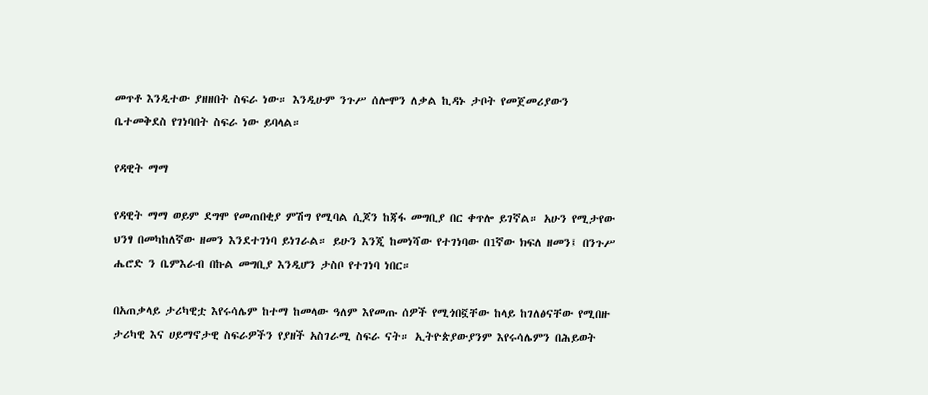መጥቶ እንዲተው ያዘዘበት ስፍራ ነው። እንዲሁም ንጉሥ ሰሎሞን ለቃል ኪዳኑ ታቦት የመጀመሪያውን ቤተመቅደስ የገነባበት ስፍራ ነው ይባላል።

የዳዊት ማማ

የዳዊት ማማ ወይም ደግሞ የመጠበቂያ ምሽግ የሚባል ሲጆን ከጃፋ መግቢያ በር ቀጥሎ ይገኛል። አሁን የሚታየው ህንፃ በመካከለኛው ዘመን እንደተገነባ ይነገራል። ይሁን እንጂ ከመነሻው የተገነባው በ1ኛው ክፍለ ዘመን፤ በንጉሥ ሔሮድ ን ቤምእራብ በኩል መግቢያ እንዲሆን ታስቦ የተገነባ ነበር።

በአጠቃላይ ታሪካዊቷ እየሩሳሌም ከተማ ከመላው ዓለም እየመጡ ሰዎች የሚጎበኟቸው ከላይ ከገለፅናቸው የሚበዙ ታሪካዊ እና ሀይማኖታዊ ስፍራዎችን የያዘች አስገራሚ ስፍራ ናት። ኢትዮጵያውያንም እየሩሳሌምን በሕይወት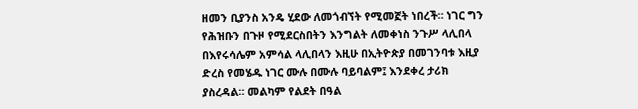ዘመን ቢያንስ አንዴ ሂደው ለመጎብኘት የሚመኟት ነበረች። ነገር ግን የሕዝቡን በጉዞ የሚደርስበትን እንግልት ለመቀነስ ንጉሥ ላሊበላ በእየሩሳሌም አምሳል ላሊበላን እዚሁ በኢትዮጵያ በመገንባቱ እዚያ ድረስ የመሄዱ ነገር ሙሉ በሙሉ ባይባልም፤ እንደቀረ ታሪክ ያስረዳል። መልካም የልደት በዓል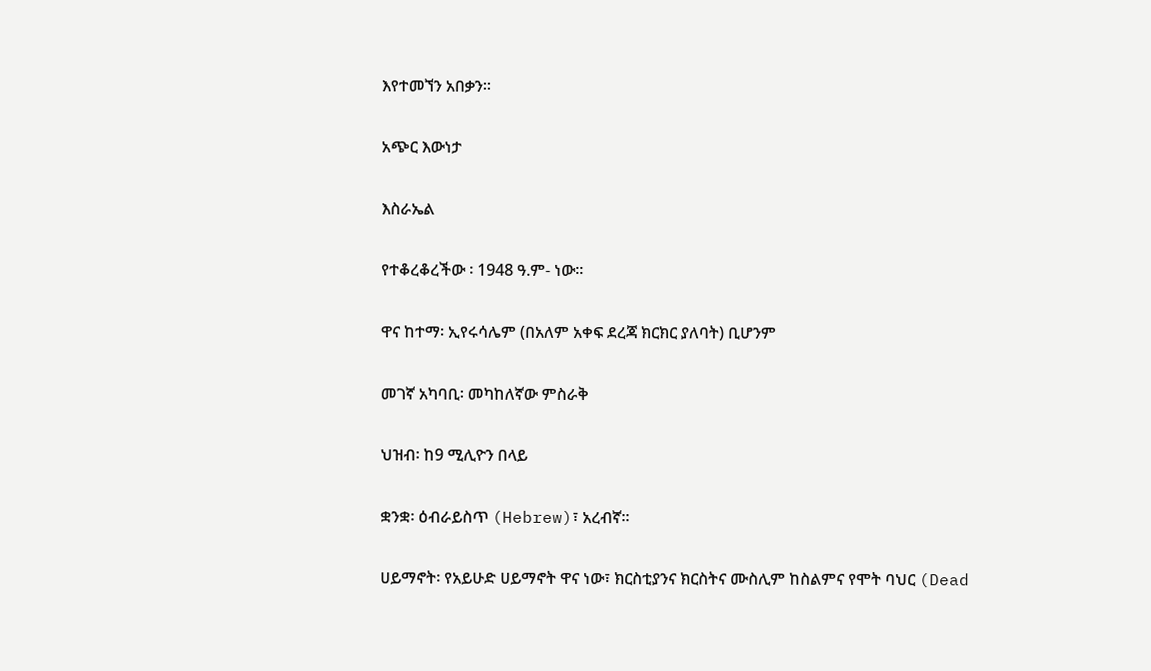እየተመኘን አበቃን።

አጭር እውነታ

እስራኤል

የተቆረቆረችው ፡ 1948 ዓ.ም- ነው፡፡

ዋና ከተማ፡ ኢየሩሳሌም (በአለም አቀፍ ደረጃ ክርክር ያለባት) ቢሆንም

መገኛ አካባቢ፡ መካከለኛው ምስራቅ

ህዝብ፡ ከ9 ሚሊዮን በላይ

ቋንቋ፡ ዕብራይስጥ (Hebrew)፣ አረብኛ፡፡

ሀይማኖት፡ የአይሁድ ሀይማኖት ዋና ነው፣ ክርስቲያንና ክርስትና ሙስሊም ከስልምና የሞት ባህር (Dead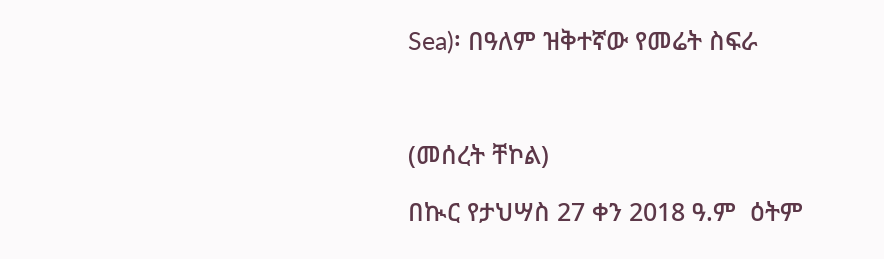Sea)፡ በዓለም ዝቅተኛው የመሬት ስፍራ



(መሰረት ቸኮል)

በኲር የታህሣስ 27 ቀን 2018 ዓ.ም  ዕትም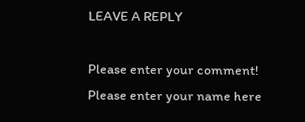LEAVE A REPLY

Please enter your comment!
Please enter your name here